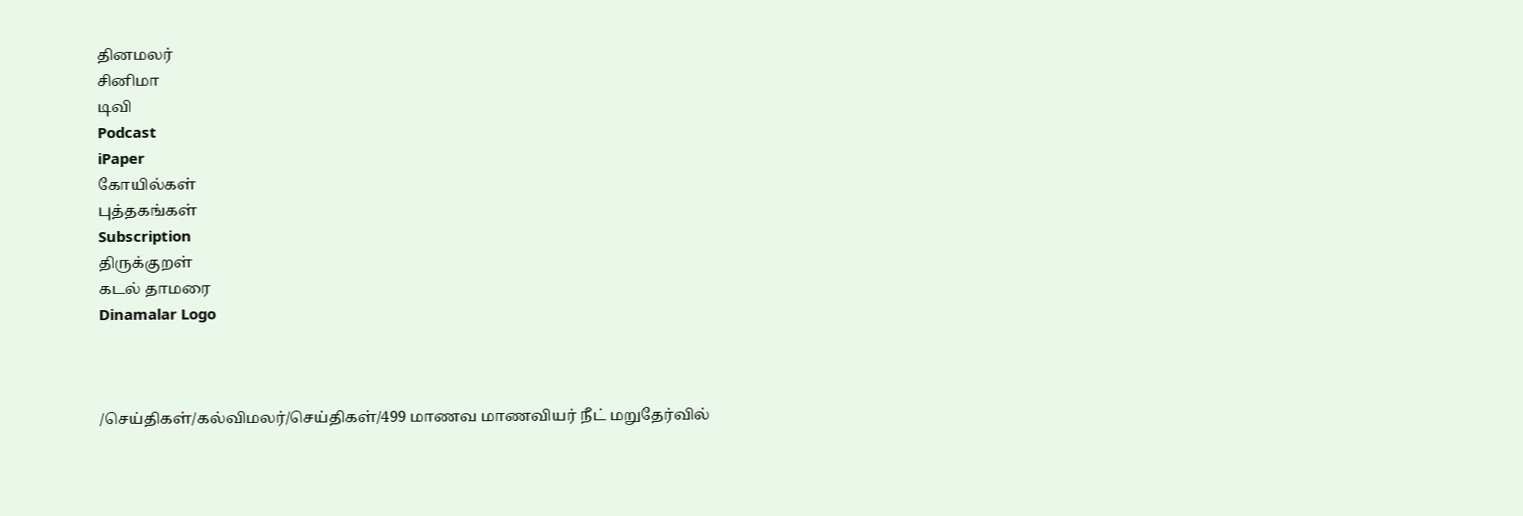தினமலர்
சினிமா
டிவி
Podcast
iPaper
கோயில்கள்
புத்தகங்கள்
Subscription
திருக்குறள்
கடல் தாமரை
Dinamalar Logo



/செய்திகள்/கல்விமலர்/செய்திகள்/499 மாணவ மாணவியர் நீட் மறுதேர்வில்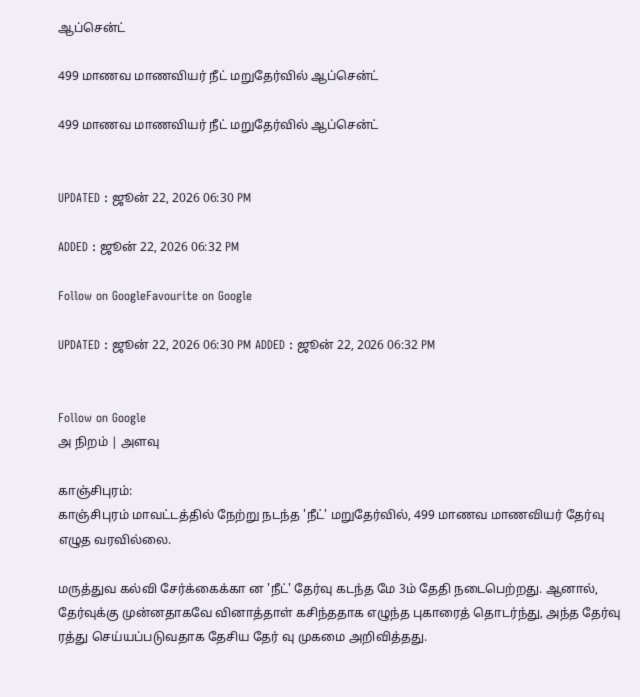ஆப்சென்ட்

499 மாணவ மாணவியர் நீட் மறுதேர்வில் ஆப்சென்ட்

499 மாணவ மாணவியர் நீட் மறுதேர்வில் ஆப்சென்ட்


UPDATED : ஜூன் 22, 2026 06:30 PM

ADDED : ஜூன் 22, 2026 06:32 PM

Follow on GoogleFavourite on Google

UPDATED : ஜூன் 22, 2026 06:30 PM ADDED : ஜூன் 22, 2026 06:32 PM


Follow on Google
அ நிறம் | அளவு

காஞ்சிபுரம்:
காஞ்சிபுரம் மாவட்டத்தில் நேற்று நடந்த 'நீட்' மறுதேர்வில், 499 மாணவ மாணவியர் தேர்வு எழுத வரவில்லை.

மருத்துவ கல்வி சேர்க்கைக்கா ன 'நீட்' தேர்வு கடந்த மே 3ம் தேதி நடைபெற்றது. ஆனால், தேர்வுக்கு முன்னதாகவே வினாத்தாள் கசிந்ததாக எழுந்த புகாரைத் தொடர்ந்து, அந்த தேர்வு ரத்து செய்யப்படுவதாக தேசிய தேர் வு முகமை அறிவித்தது.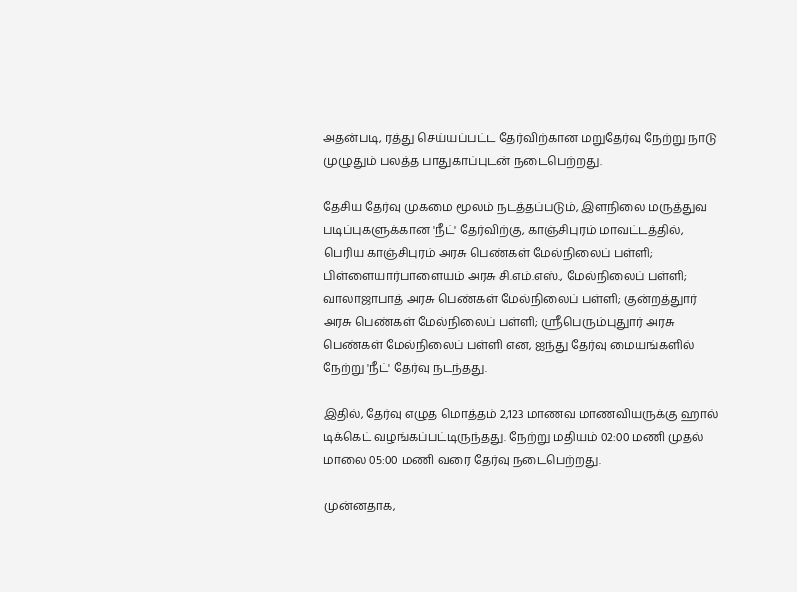அதன்படி, ரத்து செய்யப்பட்ட தேர்விற்கான மறுதேர்வு நேற்று நாடு முழுதும் பலத்த பாதுகாப்புடன் நடைபெற்றது.

தேசிய தேர்வு முகமை மூலம் நடத்தப்படும், இளநிலை மருத்துவ படிப்புகளுக்கான 'நீட்' தேர்விற்கு, காஞ்சிபுரம் மாவட்டத்தில், பெரிய காஞ்சிபுரம் அரசு பெண்கள் மேல்நிலைப் பள்ளி; பிள்ளையார்பாளையம் அரசு சி.எம்.எஸ்., மேல்நிலைப் பள்ளி; வாலாஜாபாத் அரசு பெண்கள் மேல்நிலைப் பள்ளி; குன்றத்துார் அரசு பெண்கள் மேல்நிலைப் பள்ளி; ஸ்ரீபெரும்புதுார் அரசு பெண்கள் மேல்நிலைப் பள்ளி என, ஐந்து தேர்வு மையங்களில் நேற்று 'நீட்' தேர்வு நடந்தது.

இதில், தேர்வு எழுத மொத்தம் 2,123 மாணவ மாணவியருக்கு ஹால் டிக்கெட் வழங்கப்பட்டிருந்தது. நேற்று மதியம் 02:00 மணி முதல் மாலை 05:00 மணி வரை தேர்வு நடைபெற்றது.

முன்னதாக,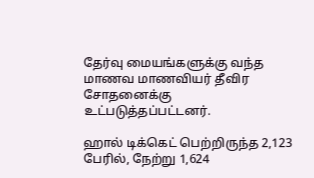தேர்வு மையங்களுக்கு வந்த மாணவ மாணவியர் தீவிர சோதனைக்கு உட்படுத்தப்பட்டனர்.

ஹால் டிக்கெட் பெற்றிருந்த 2,123 பேரில், நேற்று 1,624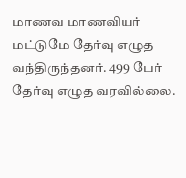மாணவ மாணவியர் மட்டுமே தேர்வு எழுத வந்திருந்தனர். 499 பேர் தேர்வு எழுத வரவில்லை.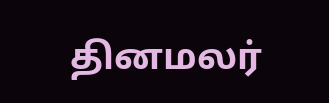தினமலர்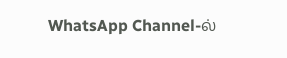WhatsApp Channel-ல்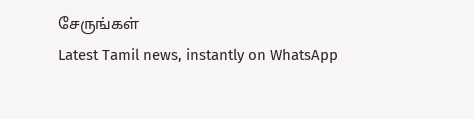சேருங்கள்
Latest Tamil news, instantly on WhatsApp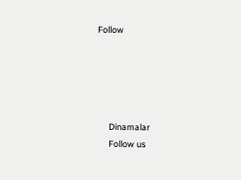Follow





      Dinamalar
      Follow us